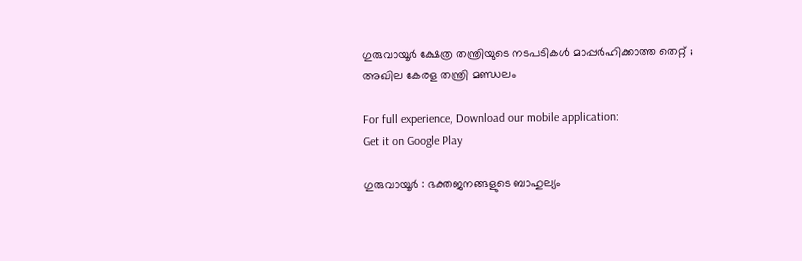ഗുരുവായൂർ ക്ഷേത്ര തന്ത്രിയുടെ നടപടികൾ മാപ്പർഹിക്കാത്ത തെറ്റ് ; അഖില കേരള തന്ത്രി മണ്ഡലം

For full experience, Download our mobile application:
Get it on Google Play

ഗുരുവായൂർ : ഭക്തജനങ്ങളുടെ ബാഹുല്യം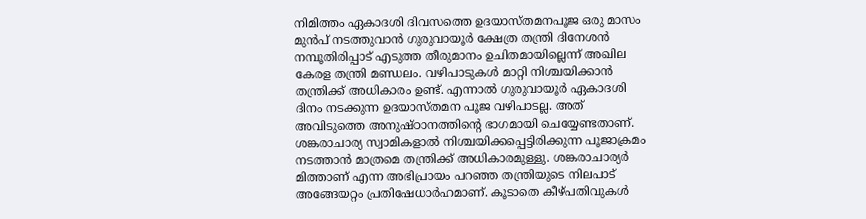നിമിത്തം ഏകാദശി ദിവസത്തെ ഉദയാസ്തമനപൂജ ഒരു മാസം മുൻപ് നടത്തുവാൻ ഗുരുവായൂർ ക്ഷേത്ര തന്ത്രി ദിനേശൻ നമ്പൂതിരിപ്പാട് എടുത്ത തീരുമാനം ഉചിതമായില്ലെന്ന് അഖില കേരള തന്ത്രി മണ്ഡലം. വഴിപാടുകൾ മാറ്റി നിശ്ചയിക്കാൻ തന്ത്രിക്ക് അധികാരം ഉണ്ട്. എന്നാൽ ഗുരുവായൂർ ഏകാദശി ദിനം നടക്കുന്ന ഉദയാസ്തമന പൂജ വഴിപാടല്ല. അത് അവിടുത്തെ അനുഷ്ഠാനത്തിൻ്റെ ഭാഗമായി ചെയ്യേണ്ടതാണ്. ശങ്കരാചാര്യ സ്വാമികളാൽ നിശ്ചയിക്കപ്പെട്ടിരിക്കുന്ന പൂജാക്രമം നടത്താൻ മാത്രമെ തന്ത്രിക്ക് അധികാരമുള്ളു. ശങ്കരാചാര്യർ മിത്താണ് എന്ന അഭിപ്രായം പറഞ്ഞ തന്ത്രിയുടെ നിലപാട് അങ്ങേയറ്റം പ്രതിഷേധാർഹമാണ്. കൂടാതെ കീഴ്പതിവുകൾ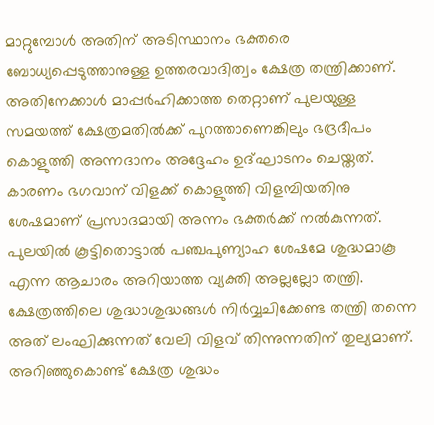മാറ്റുമ്പോൾ അതിന് അടിസ്ഥാനം ഭക്തരെ ബോധ്യപ്പെടുത്താനുള്ള ഉത്തരവാദിത്വം ക്ഷേത്ര തന്ത്രിക്കാണ്. അതിനേക്കാൾ മാപ്പർഹിക്കാത്ത തെറ്റാണ് പുലയുള്ള സമയത്ത് ക്ഷേത്രമതിൽക്ക് പുറത്താണെങ്കിലും ഭദ്രദീപം കൊളുത്തി അന്നദാനം അദ്ദേഹം ഉദ്ഘാടനം ചെയ്തത്. കാരണം ഭഗവാന് വിളക്ക് കൊളുത്തി വിളമ്പിയതിനു ശേഷമാണ് പ്രസാദമായി അന്നം ഭക്തർക്ക് നൽകുന്നത്. പുലയിൽ കൂട്ടിതൊട്ടാൽ പഞ്ചപുണ്യാഹ ശേഷമേ ശുദ്ധമാകൂ എന്ന ആചാരം അറിയാത്ത വ്യക്തി അല്ലല്ലോ തന്ത്രി. ക്ഷേത്രത്തിലെ ശുദ്ധാശുദ്ധങ്ങൾ നിർവ്വചിക്കേണ്ട തന്ത്രി തന്നെ അത് ലംഘിക്കുന്നത് വേലി വിളവ് തിന്നുന്നതിന് തുല്യമാണ്. അറിഞ്ഞുകൊണ്ട് ക്ഷേത്ര ശുദ്ധം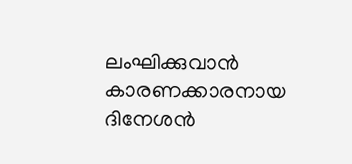ലംഘിക്കുവാൻ കാരണക്കാരനായ ദിനേശൻ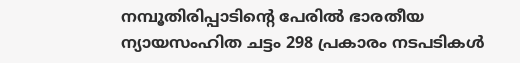നമ്പൂതിരിപ്പാടിന്റെ പേരിൽ ഭാരതീയ ന്യായസംഹിത ചട്ടം 298 പ്രകാരം നടപടികൾ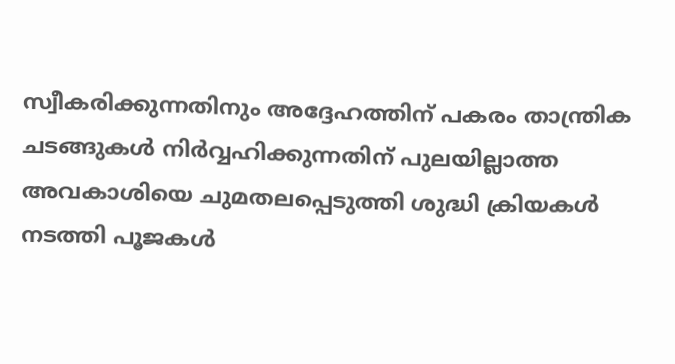സ്വീകരിക്കുന്നതിനും അദ്ദേഹത്തിന് പകരം താന്ത്രിക ചടങ്ങുകൾ നിർവ്വഹിക്കുന്നതിന് പുലയില്ലാത്ത അവകാശിയെ ചുമതലപ്പെടുത്തി ശുദ്ധി ക്രിയകൾ നടത്തി പൂജകൾ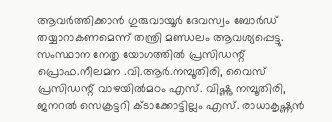ആവർത്തിക്കാൻ ഗുരുവായൂർ ദേവസ്വം ബോർഡ് തയ്യാറാകണമെന്ന് തന്ത്രി മണ്ഡലം ആവശ്യപ്പെട്ടു. സംസ്ഥാന നേതൃ യോഗത്തിൽ പ്രസിഡന്റ് പ്രൊഫ.നീലമന .വി.ആർ.നമ്പൂതിരി, വൈസ് പ്രസിഡന്റ് വാഴയിൽമഠം എസ്. വിഷ്ണു നമ്പൂതിരി, ജനറൽ സെക്രട്ടറി ക്ടാക്കോട്ടില്ലം എസ്. രാധാകൃഷ്ണൻ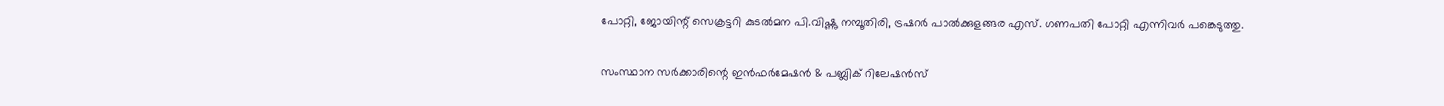പോറ്റി, ജോയിന്റ് സെക്രട്ടറി കുടൽമന പി.വിഷ്ണു നമ്പൂതിരി, ട്രഷറർ പാൽക്കുളങ്ങര എസ്. ഗണപതി പോറ്റി എന്നിവർ പങ്കെടുത്തു.

സംസ്ഥാന സര്‍ക്കാരിന്റെ ഇന്‍ഫര്‍മേഷന്‍ & പബ്ലിക് റിലേഷന്‍സ്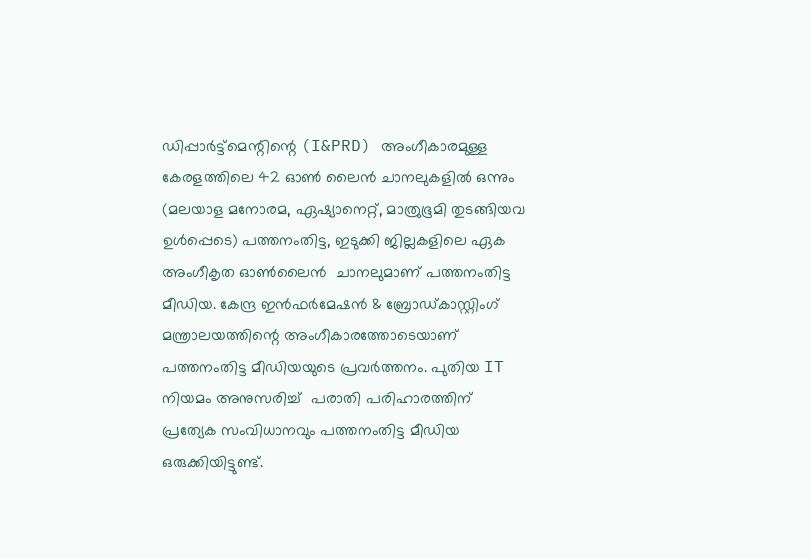ഡിപ്പാര്‍ട്ട്മെന്റിന്റെ (I&PRD) അംഗീകാരമുള്ള കേരളത്തിലെ 42 ഓണ്‍ ലൈന്‍ ചാനലുകളില്‍ ഒന്നും (മലയാള മനോരമ, ഏഷ്യാനെറ്റ്, മാത്രുഭൂമി തുടങ്ങിയവ ഉള്‍പ്പെടെ) പത്തനംതിട്ട, ഇടുക്കി ജില്ലകളിലെ ഏക അംഗീകൃത ഓണ്‍ലൈന്‍  ചാനലുമാണ് പത്തനംതിട്ട മീഡിയ. കേന്ദ്ര ഇന്‍ഫര്‍മേഷന്‍ & ബ്രോഡ്‌കാസ്റ്റിംഗ് മന്ത്രാലയത്തിന്റെ അംഗീകാരത്തോടെയാണ് പത്തനംതിട്ട മീഡിയയുടെ പ്രവര്‍ത്തനം. പുതിയ IT നിയമം അനുസരിച്ച്  പരാതി പരിഹാരത്തിന് പ്രത്യേക സംവിധാനവും പത്തനംതിട്ട മീഡിയ ഒരുക്കിയിട്ടുണ്ട്.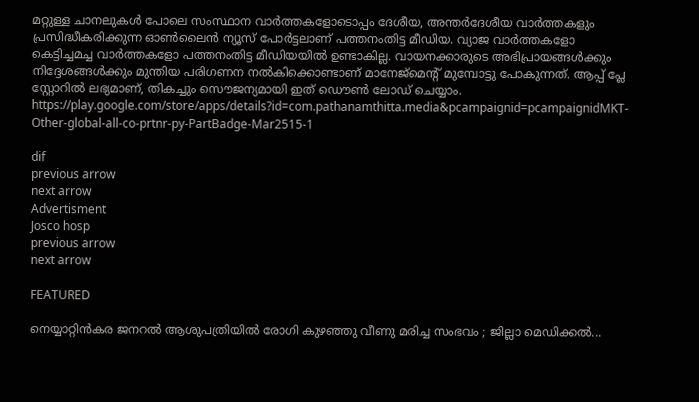മറ്റുള്ള ചാനലുകള്‍ പോലെ സംസ്ഥാന വാര്‍ത്തകളോടൊപ്പം ദേശീയ, അന്തര്‍ദേശീയ വാര്‍ത്തകളും പ്രസിദ്ധീകരിക്കുന്ന ഓണ്‍ലൈന്‍ ന്യൂസ് പോര്‍ട്ടലാണ് പത്തനംതിട്ട മീഡിയ. വ്യാജ വാര്‍ത്തകളോ കെട്ടിച്ചമച്ച വാര്‍ത്തകളോ പത്തനംതിട്ട മീഡിയയില്‍ ഉണ്ടാകില്ല. വായനക്കാരുടെ അഭിപ്രായങ്ങള്‍ക്കും നിദ്ദേശങ്ങള്‍ക്കും മുന്തിയ പരിഗണന നല്‍കിക്കൊണ്ടാണ് മാനേജ്മെന്റ് മുമ്പോട്ടു പോകുന്നത്. ആപ്പ് പ്ലേ സ്റ്റോറില്‍ ലഭ്യമാണ്, തികച്ചും സൌജന്യമായി ഇത് ഡൌണ്‍ ലോഡ് ചെയ്യാം. https://play.google.com/store/apps/details?id=com.pathanamthitta.media&pcampaignid=pcampaignidMKT-Other-global-all-co-prtnr-py-PartBadge-Mar2515-1

dif
previous arrow
next arrow
Advertisment
Josco hosp
previous arrow
next arrow

FEATURED

നെയ്യാറ്റിൻകര ജനറൽ ആശുപത്രിയിൽ രോഗി കുഴഞ്ഞു വീണു മരിച്ച സംഭവം ; ജില്ലാ മെഡിക്കൽ...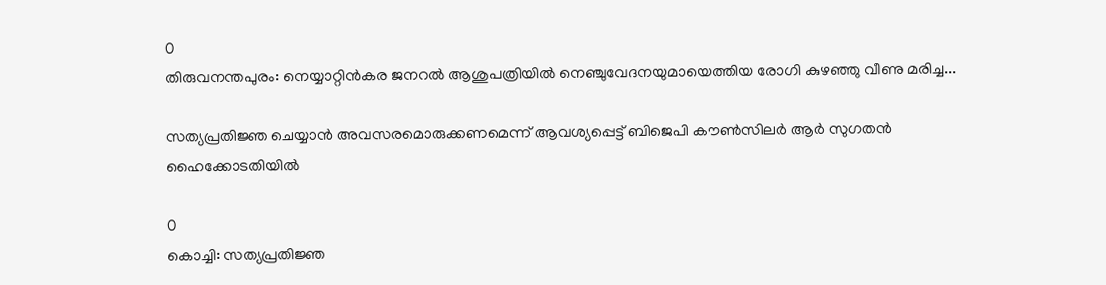0
തിരുവനന്തപുരം: നെയ്യാറ്റിൻകര ജനറൽ ആശുപത്രിയിൽ നെഞ്ചുവേദനയുമായെത്തിയ രോഗി കുഴഞ്ഞു വീണു മരിച്ച...

സത്യപ്രതി‍ജ്ഞ ചെയ്യാൻ അവസരമൊരുക്കണമെന്ന് ആവശ്യപ്പെട്ട് ബിജെപി കൗൺസിലർ ആർ സുഗതൻ ഹൈക്കോടതിയിൽ

0
കൊച്ചി: സത്യപ്രതി‍ജ്ഞ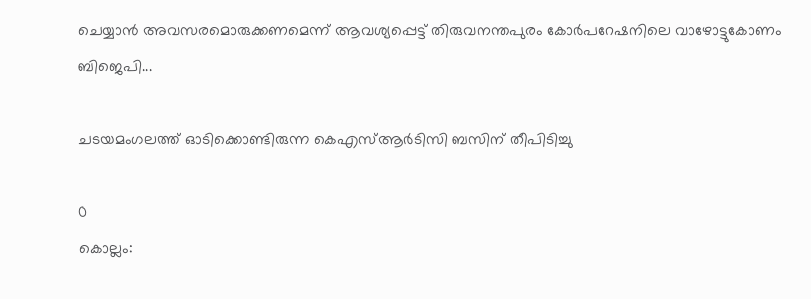ചെയ്യാൻ അവസരമൊരുക്കണമെന്ന് ആവശ്യപ്പെട്ട് തിരുവനന്തപുരം കോർപറേഷനിലെ വാഴോട്ടുകോണം ബിജെപി...

ചടയമംഗലത്ത് ഓടിക്കൊണ്ടിരുന്ന കെഎസ്ആര്‍ടിസി ബസിന് തീപിടിച്ചു

0
കൊല്ലം: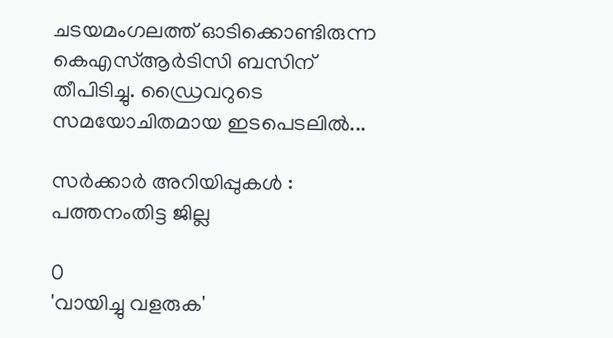ചടയമംഗലത്ത് ഓടിക്കൊണ്ടിരുന്ന കെഎസ്ആര്‍ടിസി ബസിന് തീപിടിച്ചു. ഡ്രൈവറുടെ സമയോചിതമായ ഇടപെടലിൽ...

സര്‍ക്കാര്‍ അറിയിപ്പുകള്‍ : പത്തനംതിട്ട ജില്ല

0
'വായിച്ചു വളരുക'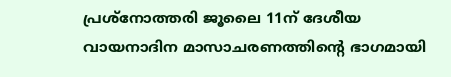പ്രശ്നോത്തരി ജൂലൈ 11ന് ദേശീയ വായനാദിന മാസാചരണത്തിന്റെ ഭാഗമായി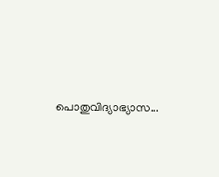പൊതുവിദ്യാഭ്യാസ...